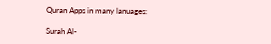Quran Apps in many lanuages:

Surah Al-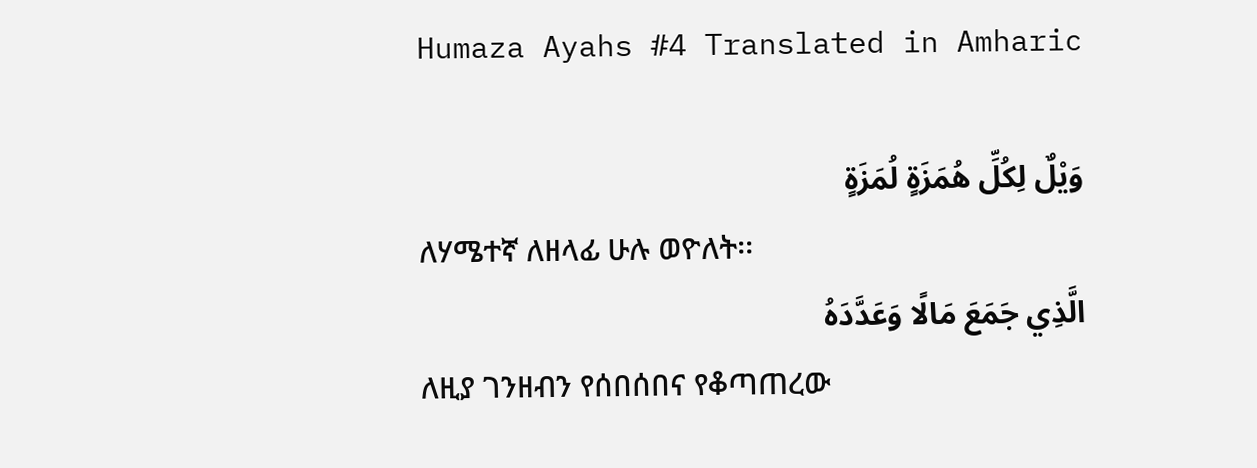Humaza Ayahs #4 Translated in Amharic

وَيْلٌ لِكُلِّ هُمَزَةٍ لُمَزَةٍ
ለሃሜተኛ ለዘላፊ ሁሉ ወዮለት፡፡
الَّذِي جَمَعَ مَالًا وَعَدَّدَهُ
ለዚያ ገንዘብን የሰበሰበና የቆጣጠረው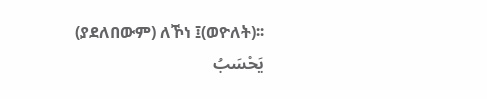(ያደለበውም) ለኾነ ፤(ወዮለት)፡፡
يَحْسَبُ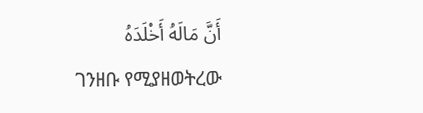أَنَّ مَالَهُ أَخْلَدَهُ
ገንዘቡ የሚያዘወትረው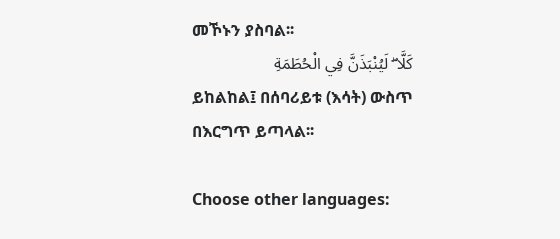መኾኑን ያስባል፡፡
كَلَّا ۖ لَيُنْبَذَنَّ فِي الْحُطَمَةِ
ይከልከል፤ በሰባሪይቱ (እሳት) ውስጥ በእርግጥ ይጣላል፡፡

Choose other languages: